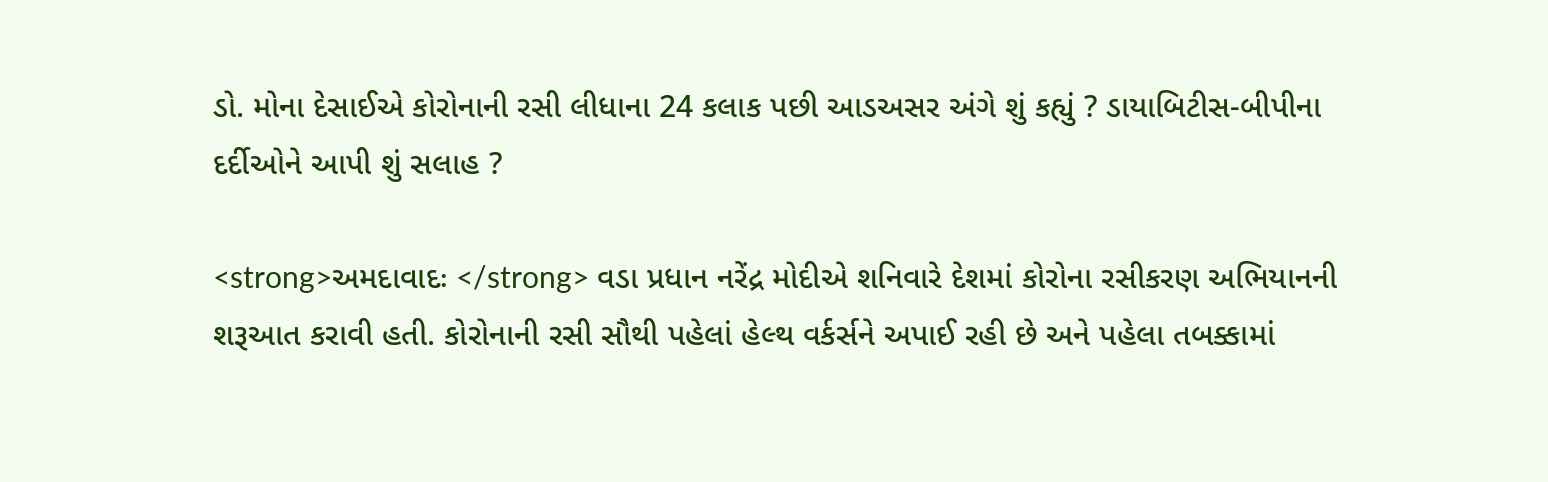ડો. મોના દેસાઈએ કોરોનાની રસી લીધાના 24 કલાક પછી આડઅસર અંગે શું કહ્યું ? ડાયાબિટીસ-બીપીના દર્દીઓને આપી શું સલાહ ?

<strong>અમદાવાદઃ </strong> વડા પ્રધાન નરેંદ્ર મોદીએ શનિવારે દેશમાં કોરોના રસીકરણ અભિયાનની શરૂઆત કરાવી હતી. કોરોનાની રસી સૌથી પહેલાં હેલ્થ વર્કર્સને અપાઈ રહી છે અને પહેલા તબક્કામાં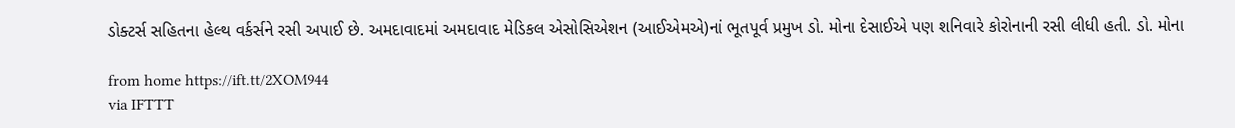ડોક્ટર્સ સહિતના હેલ્થ વર્કર્સને રસી અપાઈ છે. અમદાવાદમાં અમદાવાદ મેડિકલ એસોસિએશન (આઈએમએ)નાં ભૂતપૂર્વ પ્રમુખ ડો. મોના દેસાઈએ પણ શનિવારે કોરોનાની રસી લીધી હતી. ડો. મોના

from home https://ift.tt/2XOM944
via IFTTT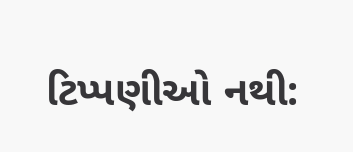ટિપ્પણીઓ નથી: